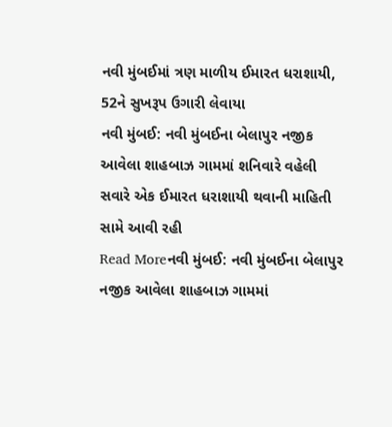નવી મુંબઈમાં ત્રણ માળીય ઈમારત ધરાશાયી, 52ને સુખરૂપ ઉગારી લેવાયા
નવી મુંબઈ: નવી મુંબઈના બેલાપુર નજીક આવેલા શાહબાઝ ગામમાં શનિવારે વહેલી સવારે એક ઈમારત ધરાશાયી થવાની માહિતી સામે આવી રહી
Read Moreનવી મુંબઈ: નવી મુંબઈના બેલાપુર નજીક આવેલા શાહબાઝ ગામમાં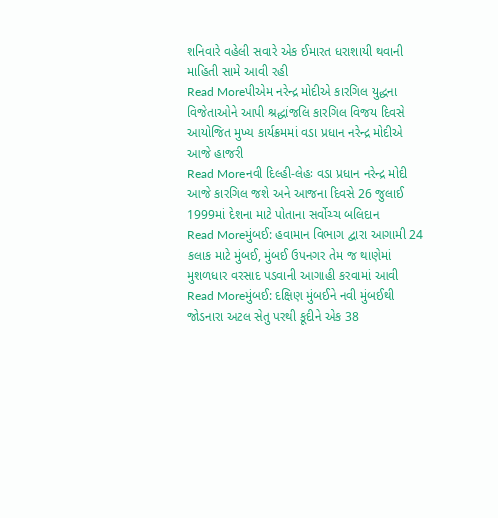શનિવારે વહેલી સવારે એક ઈમારત ધરાશાયી થવાની માહિતી સામે આવી રહી
Read Moreપીએમ નરેન્દ્ર મોદીએ કારગિલ યુદ્ધના વિજેતાઓને આપી શ્રદ્ધાંજલિ કારગિલ વિજય દિવસે આયોજિત મુખ્ય કાર્યક્રમમાં વડા પ્રધાન નરેન્દ્ર મોદીએ આજે હાજરી
Read Moreનવી દિલ્હી-લેહઃ વડા પ્રધાન નરેન્દ્ર મોદી આજે કારગિલ જશે અને આજના દિવસે 26 જુલાઈ 1999માં દેશના માટે પોતાના સર્વોચ્ચ બલિદાન
Read Moreમુંબઈ: હવામાન વિભાગ દ્વારા આગામી 24 કલાક માટે મુંબઈ, મુંબઈ ઉપનગર તેમ જ થાણેમાં મુશળધાર વરસાદ પડવાની આગાહી કરવામાં આવી
Read Moreમુંબઈ: દક્ષિણ મુંબઈને નવી મુંબઈથી જોડનારા અટલ સેતુ પરથી કૂદીને એક 38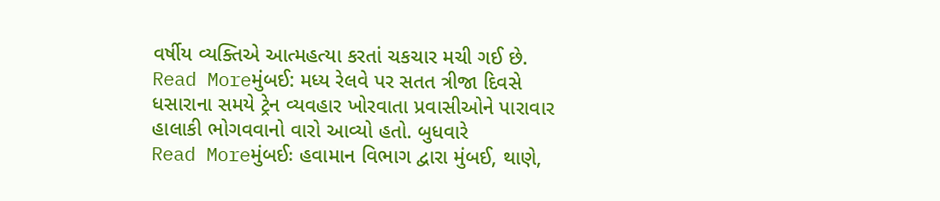વર્ષીય વ્યક્તિએ આત્મહત્યા કરતાં ચકચાર મચી ગઈ છે.
Read Moreમુંબઈ: મધ્ય રેલવે પર સતત ત્રીજા દિવસે ધસારાના સમયે ટ્રેન વ્યવહાર ખોરવાતા પ્રવાસીઓને પારાવાર હાલાકી ભોગવવાનો વારો આવ્યો હતો. બુધવારે
Read Moreમુંબઈઃ હવામાન વિભાગ દ્વારા મુંબઈ, થાણે,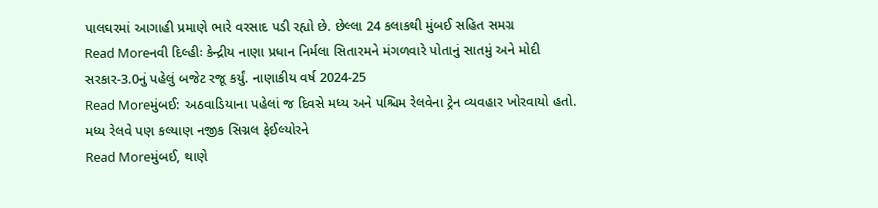પાલઘરમાં આગાહી પ્રમાણે ભારે વરસાદ પડી રહ્યો છે. છેલ્લા 24 કલાકથી મુંબઈ સહિત સમગ્ર
Read Moreનવી દિલ્હીઃ કેન્દ્રીય નાણા પ્રધાન નિર્મલા સિતારમને મંગળવારે પોતાનું સાતમું અને મોદી સરકાર-3.0નું પહેલું બજેટ રજૂ કર્યું. નાણાકીય વર્ષ 2024-25
Read Moreમુંબઈ: અઠવાડિયાના પહેલાં જ દિવસે મધ્ય અને પશ્ચિમ રેલવેના ટ્રેન વ્યવહાર ખોરવાયો હતો. મધ્ય રેલવે પણ કલ્યાણ નજીક સિગ્નલ ફેઈલ્યોરને
Read Moreમુંબઈ, થાણે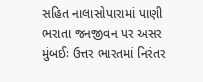સહિત નાલાસોપારામાં પાણી ભરાતા જનજીવન પર અસર મુંબઈઃ ઉત્તર ભારતમાં નિરંતર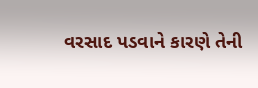વરસાદ પડવાને કારણે તેની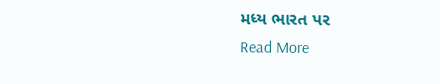મધ્ય ભારત પર
Read More